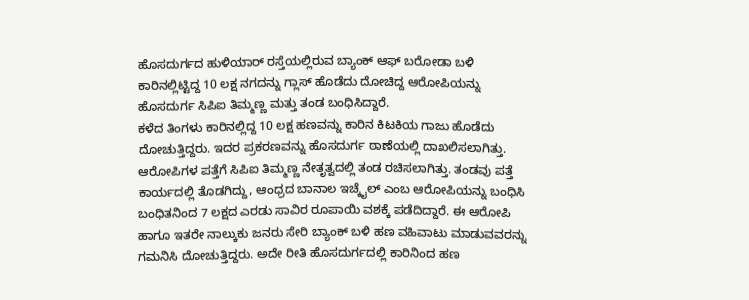ಹೊಸದುರ್ಗದ ಹುಳಿಯಾರ್ ರಸ್ತೆಯಲ್ಲಿರುವ ಬ್ಯಾಂಕ್ ಆಫ್ ಬರೋಡಾ ಬಳಿ ಕಾರಿನಲ್ಲಿಟ್ಟಿದ್ದ 10 ಲಕ್ಷ ನಗದನ್ನು ಗ್ಲಾಸ್ ಹೊಡೆದು ದೋಚಿದ್ದ ಆರೋಪಿಯನ್ನು ಹೊಸದುರ್ಗ ಸಿಪಿಐ ತಿಮ್ಮಣ್ಣ ಮತ್ತು ತಂಡ ಬಂಧಿಸಿದ್ದಾರೆ.
ಕಳೆದ ತಿಂಗಳು ಕಾರಿನಲ್ಲಿದ್ದ 10 ಲಕ್ಷ ಹಣವನ್ನು ಕಾರಿನ ಕಿಟಕಿಯ ಗಾಜು ಹೊಡೆದು ದೋಚುತ್ತಿದ್ದರು. ಇದರ ಪ್ರಕರಣವನ್ನು ಹೊಸದುರ್ಗ ಠಾಣೆಯಲ್ಲಿ ದಾಖಲಿಸಲಾಗಿತ್ತು. ಆರೋಪಿಗಳ ಪತ್ತೆಗೆ ಸಿಪಿಐ ತಿಮ್ಮಣ್ಣ ನೇತೃತ್ವದಲ್ಲಿ ತಂಡ ರಚಿಸಲಾಗಿತ್ತು. ತಂಡವು ಪತ್ತೆ ಕಾರ್ಯದಲ್ಲಿ ತೊಡಗಿದ್ದು, ಆಂಧ್ರದ ಬಾನಾಲ ಇಚ್ಕೈಲ್ ಎಂಬ ಆರೋಪಿಯನ್ನು ಬಂಧಿಸಿ ಬಂಧಿತನಿಂದ 7 ಲಕ್ಷದ ಎರಡು ಸಾವಿರ ರೂಪಾಯಿ ವಶಕ್ಕೆ ಪಡೆದಿದ್ದಾರೆ. ಈ ಆರೋಪಿ ಹಾಗೂ ಇತರೇ ನಾಲ್ಕುಕು ಜನರು ಸೇರಿ ಬ್ಯಾಂಕ್ ಬಳಿ ಹಣ ವಹಿವಾಟು ಮಾಡುವವರನ್ನು ಗಮನಿಸಿ ದೋಚುತ್ತಿದ್ದರು. ಅದೇ ರೀತಿ ಹೊಸದುರ್ಗದಲ್ಲಿ ಕಾರಿನಿಂದ ಹಣ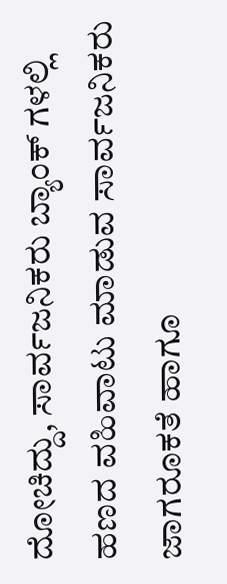ದೋಚಿದ್ದು, ಸಾರ್ವಜನಿಕರು ಬ್ಯಾಂಕ್ ಗಳಲ್ಲಿ ಹಣದ ವಹಿವಾಟು ಮಾಡುವ ಸಾರ್ವಜನಿಕರು ಜಾಗರೂಕತೆ ಹಾಗೂ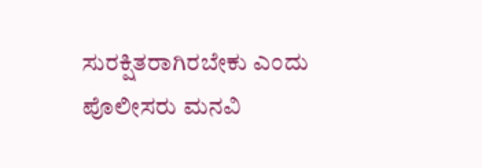ಸುರಕ್ಷಿತರಾಗಿರಬೇಕು ಎಂದು ಪೊಲೀಸರು ಮನವಿ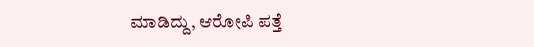ಮಾಡಿದ್ದು, ಆರೋಪಿ ಪತ್ತೆ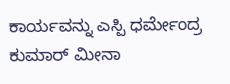ಕಾರ್ಯವನ್ನು ಎಸ್ಪಿ ಧರ್ಮೇಂದ್ರ ಕುಮಾರ್ ಮೀನಾ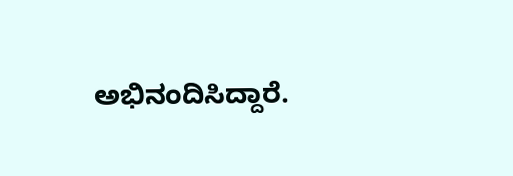ಅಭಿನಂದಿಸಿದ್ದಾರೆ.